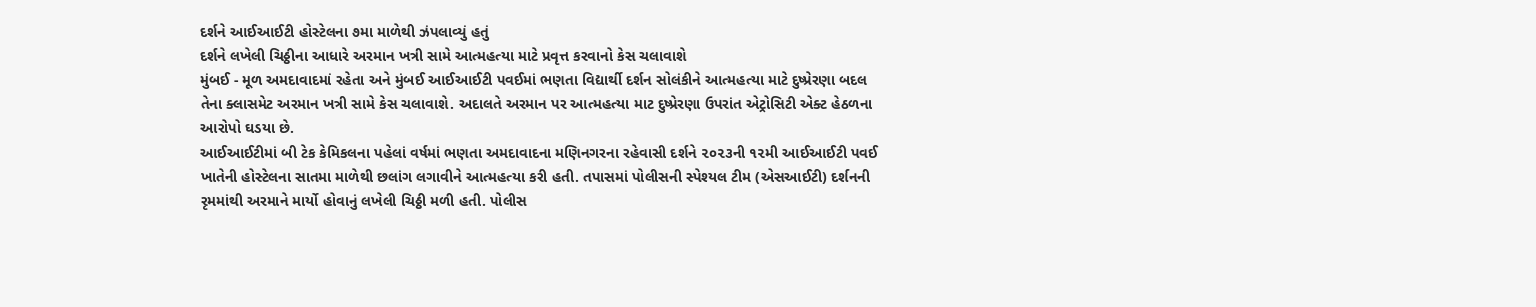દર્શને આઈઆઈટી હોસ્ટેલના ૭મા માળેથી ઝંપલાવ્યું હતું
દર્શને લખેલી ચિઠ્ઠીના આધારે અરમાન ખત્રી સામે આત્મહત્યા માટે પ્રવૃત્ત કરવાનો કેસ ચલાવાશે
મુંબઈ - મૂળ અમદાવાદમાં રહેતા અને મુંબઈ આઈઆઈટી પવઈમાં ભણતા વિદ્યાર્થી દર્શન સોલંકીને આત્મહત્યા માટે દુષ્પ્રેરણા બદલ તેના ક્લાસમેટ અરમાન ખત્રી સામે કેસ ચલાવાશે. અદાલતે અરમાન પર આત્મહત્યા માટ દુષ્પ્રેરણા ઉપરાંત એટ્રોસિટી એક્ટ હેઠળના આરોપો ઘડયા છે.
આઈઆઈટીમાં બી ટેક કેમિકલના પહેલાં વર્ષમાં ભણતા અમદાવાદના મણિનગરના રહેવાસી દર્શને ૨૦૨૩ની ૧૨મી આઈઆઈટી પવઈ ખાતેની હોસ્ટેલના સાતમા માળેથી છલાંગ લગાવીને આત્મહત્યા કરી હતી. તપાસમાં પોલીસની સ્પેશ્યલ ટીમ (એસઆઈટી) દર્શનની રૃમમાંથી અરમાને માર્યો હોવાનું લખેલી ચિઠ્ઠી મળી હતી. પોલીસ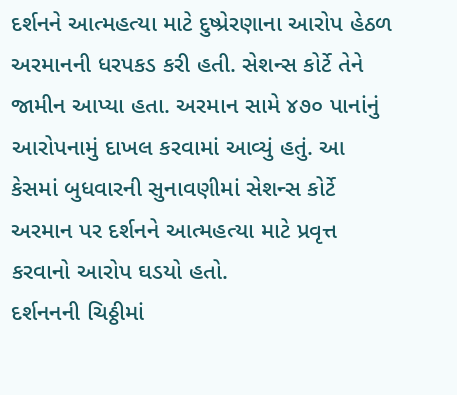દર્શનને આત્મહત્યા માટે દુષ્પ્રેરણાના આરોપ હેઠળ અરમાનની ધરપકડ કરી હતી. સેશન્સ કોર્ટે તેને જામીન આપ્યા હતા. અરમાન સામે ૪૭૦ પાનાંનું આરોપનામું દાખલ કરવામાં આવ્યું હતું. આ કેસમાં બુધવારની સુનાવણીમાં સેશન્સ કોર્ટે અરમાન પર દર્શનને આત્મહત્યા માટે પ્રવૃત્ત કરવાનો આરોપ ઘડયો હતો.
દર્શનનની ચિઠ્ઠીમાં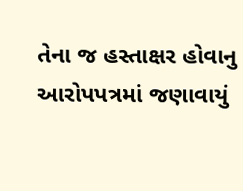તેના જ હસ્તાક્ષર હોવાનુ આરોપપત્રમાં જણાવાયું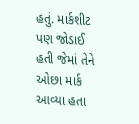હતું. માર્કશીટ પણ જોડાઈ હતી જેમાં તેને ઓછા માર્ક આવ્યા હતા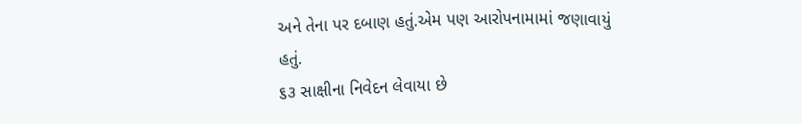અને તેના પર દબાણ હતું.એમ પણ આરોપનામામાં જણાવાયું હતું.
૬૩ સાક્ષીના નિવેદન લેવાયા છે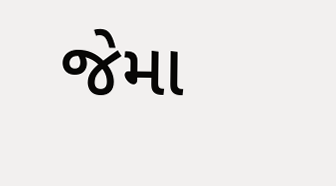જેમા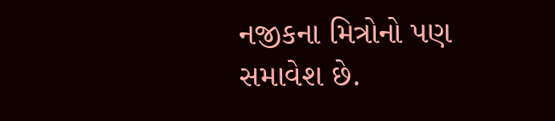નજીકના મિત્રોનો પણ સમાવેશ છે.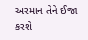અરમાન તેને ઈજા કરશે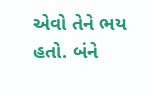એવો તેને ભય હતો. બંને